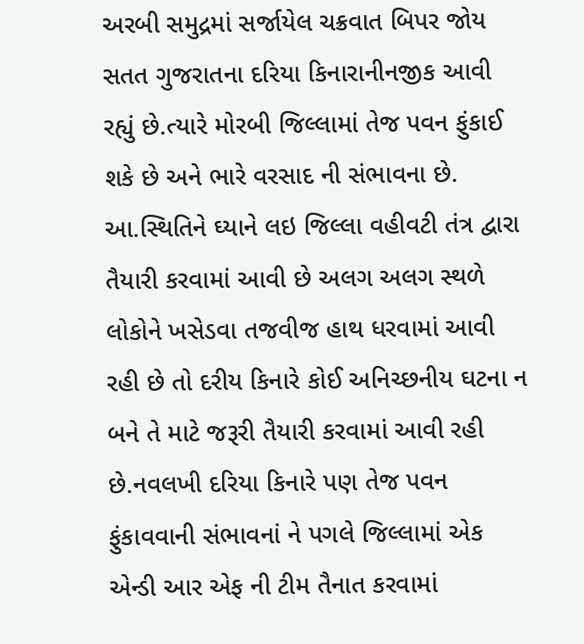અરબી સમુદ્રમાં સર્જાયેલ ચક્રવાત બિપર જોય સતત ગુજરાતના દરિયા કિનારાનીનજીક આવી રહ્યું છે.ત્યારે મોરબી જિલ્લામાં તેજ પવન ફુંકાઈ શકે છે અને ભારે વરસાદ ની સંભાવના છે. આ.સ્થિતિને ઘ્યાને લઇ જિલ્લા વહીવટી તંત્ર દ્વારા તૈયારી કરવામાં આવી છે અલગ અલગ સ્થળે લોકોને ખસેડવા તજવીજ હાથ ધરવામાં આવી રહી છે તો દરીય કિનારે કોઈ અનિચ્છનીય ઘટના ન બને તે માટે જરૂરી તૈયારી કરવામાં આવી રહી છે.નવલખી દરિયા કિનારે પણ તેજ પવન ફુંકાવવાની સંભાવનાં ને પગલે જિલ્લામાં એક એન્ડી આર એફ ની ટીમ તૈનાત કરવામાં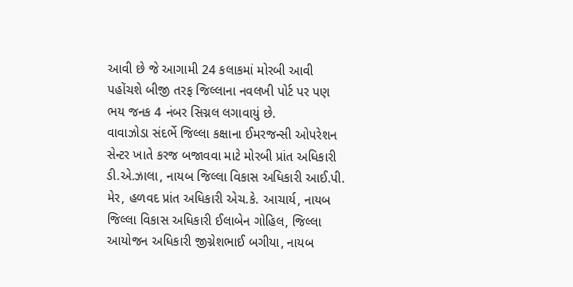આવી છે જે આગામી 24 કલાકમાં મોરબી આવી પહોંચશે બીજી તરફ જિલ્લાના નવલખી પોર્ટ પર પણ ભય જનક 4 નંબર સિગ્નલ લગાવાયું છે.
વાવાઝોડા સંદર્ભે જિલ્લા કક્ષાના ઈમરજન્સી ઓપરેશન સેન્ટર ખાતે કરજ બજાવવા માટે મોરબી પ્રાંત અધિકારી ડી.એ.ઝાલા, નાયબ જિલ્લા વિકાસ અધિકારી આઈ.પી. મેર, હળવદ પ્રાંત અધિકારી એચ.કે. આચાર્ય, નાયબ જિલ્લા વિકાસ અધિકારી ઈલાબેન ગોહિલ, જિલ્લા આયોજન અધિકારી જીગ્નેશભાઈ બગીયા, નાયબ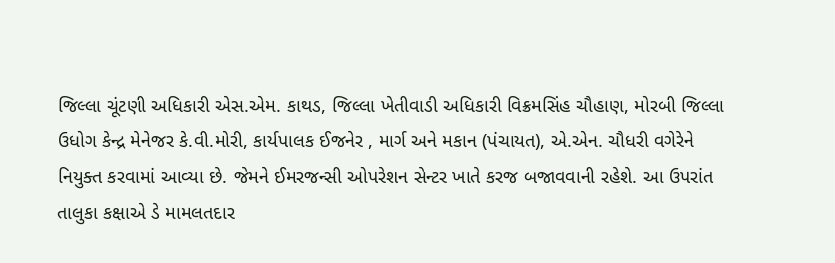જિલ્લા ચૂંટણી અધિકારી એસ.એમ. કાથડ, જિલ્લા ખેતીવાડી અધિકારી વિક્રમસિંહ ચૌહાણ, મોરબી જિલ્લા ઉધોગ કેન્દ્ર મેનેજર કે.વી.મોરી, કાર્યપાલક ઈજનેર , માર્ગ અને મકાન (પંચાયત), એ.એન. ચૌધરી વગેરેને નિયુક્ત કરવામાં આવ્યા છે. જેમને ઈમરજન્સી ઓપરેશન સેન્ટર ખાતે કરજ બજાવવાની રહેશે. આ ઉપરાંત તાલુકા કક્ષાએ ડે મામલતદાર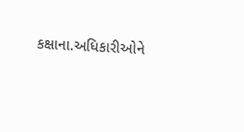કક્ષાના.અધિકારીઓને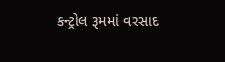કન્ટ્રોલ રૂમમાં વરસાદ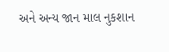અને અન્ય જાન માલ નુકશાન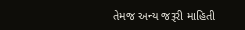તેમજ અન્ય જરૂરી માહિતી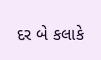દર બે કલાકે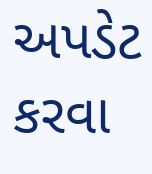અપડેટ કરવા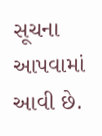સૂચના આપવામાં આવી છે.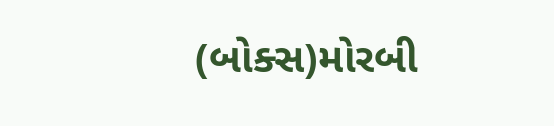(બોક્સ)મોરબી